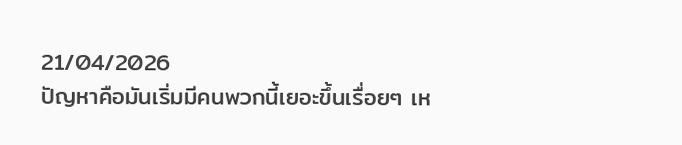21/04/2026
ปัญหาคือมันเริ่มมีคนพวกนี้เยอะขึ้นเรื่อยๆ เห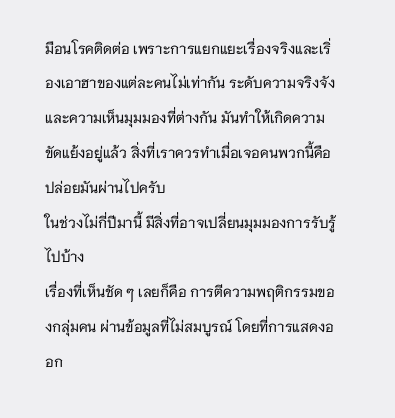มือนโรคติดต่อ เพราะการแยกแยะเรื่องจริงและเริ่องเอาฮาของแต่ละคนไม่เท่ากัน ระดับความจริงจังและความเห็นมุมมองที่ต่างกัน มันทำให้เกิดความขัดแย้งอยู่แล้ว สิ่งที่เราควรทำเมื่อเจอคนพวกนี้คือปล่อยมันผ่านไปครับ
ในช่วงไม่กี่ปีมานี้ มีสิ่งที่อาจเปลี่ยนมุมมองการรับรู้ไปบ้าง
เรื่องที่เห็นชัด ๆ เลยก็คือ การตีความพฤติกรรมของกลุ่มคน ผ่านข้อมูลที่ไม่สมบูรณ์ โดยที่การแสดงออก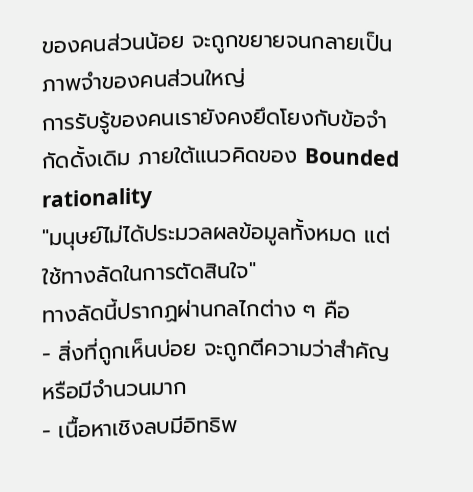ของคนส่วนน้อย จะถูกขยายจนกลายเป็นภาพจำของคนส่วนใหญ่
การรับรู้ของคนเรายังคงยึดโยงกับข้อจำกัดดั้งเดิม ภายใต้แนวคิดของ Bounded rationality
"มนุษย์ไม่ได้ประมวลผลข้อมูลทั้งหมด แต่ใช้ทางลัดในการตัดสินใจ"
ทางลัดนี้ปรากฏผ่านกลไกต่าง ๆ คือ
- สิ่งที่ถูกเห็นบ่อย จะถูกตีความว่าสำคัญหรือมีจำนวนมาก
- เนื้อหาเชิงลบมีอิทธิพ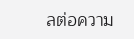ลต่อความ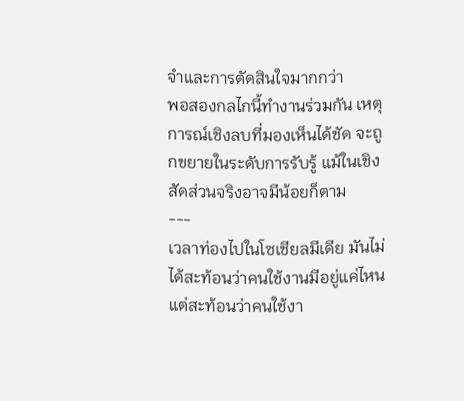จำและการตัดสินใจมากกว่า
พอสองกลไกนี้ทำงานร่วมกัน เหตุการณ์เชิงลบที่มองเห็นได้ชัด จะถูกขยายในระดับการรับรู้ แม้ในเชิงสัดส่วนจริงอาจมีน้อยก็ตาม
---
เวลาท่องไปในโซเชียลมีเดีย มันไม่ได้สะท้อนว่าคนใช้งานมีอยู่แค่ไหน แต่สะท้อนว่าคนใช้งา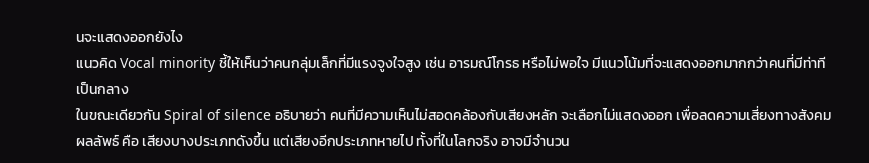นจะแสดงออกยังไง
แนวคิด Vocal minority ชี้ให้เห็นว่าคนกลุ่มเล็กที่มีแรงจูงใจสูง เช่น อารมณ์โกรธ หรือไม่พอใจ มีแนวโน้มที่จะแสดงออกมากกว่าคนที่มีท่าทีเป็นกลาง
ในขณะเดียวกัน Spiral of silence อธิบายว่า คนที่มีความเห็นไม่สอดคล้องกับเสียงหลัก จะเลือกไม่แสดงออก เพื่อลดความเสี่ยงทางสังคม
ผลลัพธ์ คือ เสียงบางประเภทดังขึ้น แต่เสียงอีกประเภทหายไป ทั้งที่ในโลกจริง อาจมีจำนวน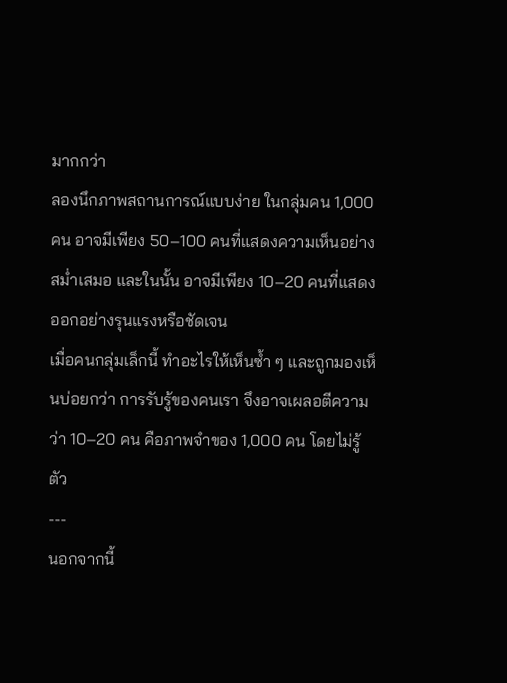มากกว่า
ลองนึกภาพสถานการณ์แบบง่าย ในกลุ่มคน 1,000 คน อาจมีเพียง 50–100 คนที่แสดงความเห็นอย่างสม่ำเสมอ และในนั้น อาจมีเพียง 10–20 คนที่แสดงออกอย่างรุนแรงหรือชัดเจน
เมื่อคนกลุ่มเล็กนี้ ทำอะไรให้เห็นซ้ำ ๆ และถูกมองเห็นบ่อยกว่า การรับรู้ของคนเรา จึงอาจเผลอตีความว่า 10–20 คน คือภาพจำของ 1,000 คน โดยไม่รู้ตัว
---
นอกจากนี้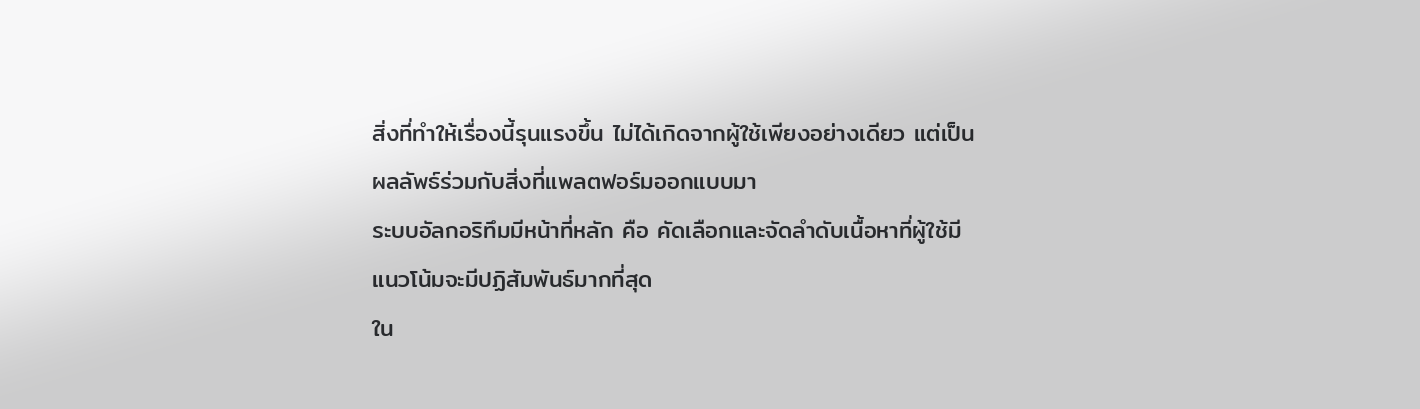สิ่งที่ทำให้เรื่องนี้รุนแรงขึ้น ไม่ได้เกิดจากผู้ใช้เพียงอย่างเดียว แต่เป็นผลลัพธ์ร่วมกับสิ่งที่แพลตฟอร์มออกแบบมา
ระบบอัลกอริทึมมีหน้าที่หลัก คือ คัดเลือกและจัดลำดับเนื้อหาที่ผู้ใช้มีแนวโน้มจะมีปฏิสัมพันธ์มากที่สุด
ใน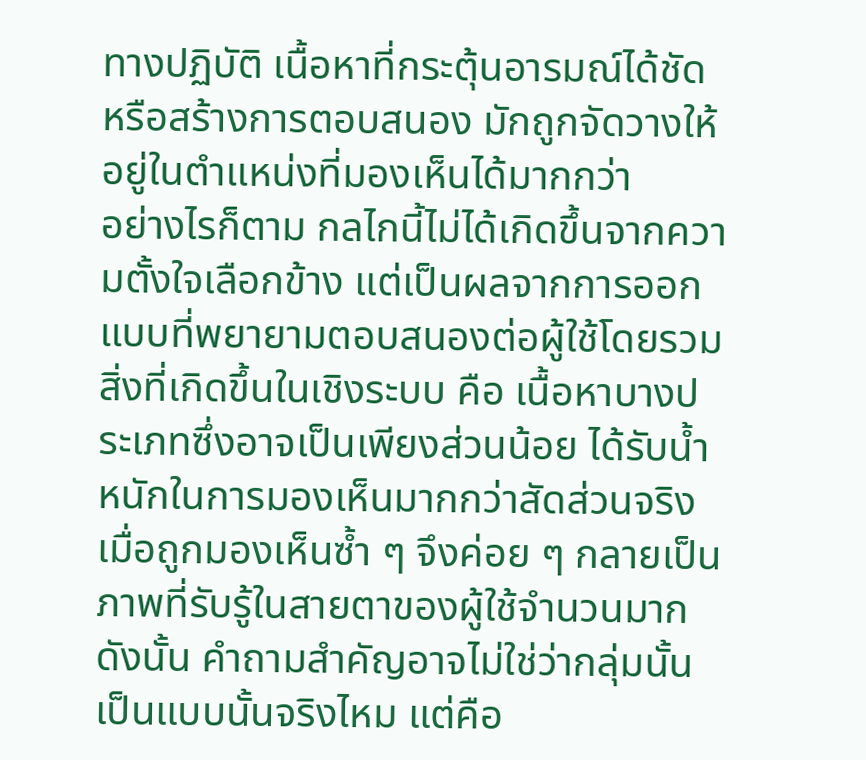ทางปฏิบัติ เนื้อหาที่กระตุ้นอารมณ์ได้ชัด หรือสร้างการตอบสนอง มักถูกจัดวางให้อยู่ในตำแหน่งที่มองเห็นได้มากกว่า
อย่างไรก็ตาม กลไกนี้ไม่ได้เกิดขึ้นจากความตั้งใจเลือกข้าง แต่เป็นผลจากการออกแบบที่พยายามตอบสนองต่อผู้ใช้โดยรวม
สิ่งที่เกิดขึ้นในเชิงระบบ คือ เนื้อหาบางประเภทซึ่งอาจเป็นเพียงส่วนน้อย ได้รับน้ำหนักในการมองเห็นมากกว่าสัดส่วนจริง
เมื่อถูกมองเห็นซ้ำ ๆ จึงค่อย ๆ กลายเป็นภาพที่รับรู้ในสายตาของผู้ใช้จำนวนมาก
ดังนั้น คำถามสำคัญอาจไม่ใช่ว่ากลุ่มนั้นเป็นแบบนั้นจริงไหม แต่คือ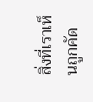สิ่งที่เราเห็นถูกคัด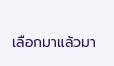เลือกมาแล้วมา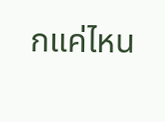กแค่ไหน